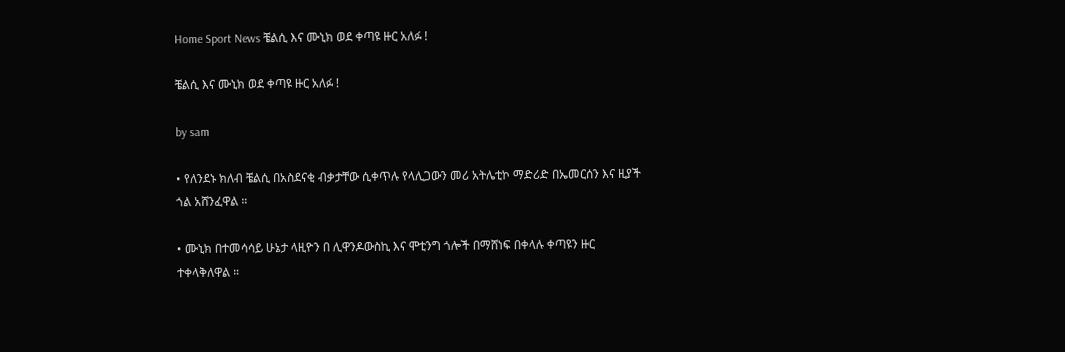Home Sport News ቼልሲ እና ሙኒክ ወደ ቀጣዩ ዙር አለፉ !

ቼልሲ እና ሙኒክ ወደ ቀጣዩ ዙር አለፉ !

by sam

• የለንደኑ ክለብ ቼልሲ በአስደናቂ ብቃታቸው ሲቀጥሉ የላሊጋውን መሪ አትሌቲኮ ማድሪድ በኤመርሰን እና ዚያች ጎል አሸንፈዋል ።

• ሙኒክ በተመሳሳይ ሁኔታ ላዚዮን በ ሊዋንዶውስኪ እና ሞቲንግ ጎሎች በማሸነፍ በቀላሉ ቀጣዩን ዙር ተቀላቅለዋል ።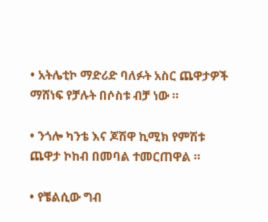• አትሌቲኮ ማድሪድ ባለፉት አስር ጨዋታዎች ማሸነፍ የቻሉት በሶስቱ ብቻ ነው ።

• ንጎሎ ካንቴ እና ጆሽዋ ኪሚክ የምሽቱ ጨዋታ ኮከብ በመባል ተመርጠዋል ።

• የቼልሲው ግብ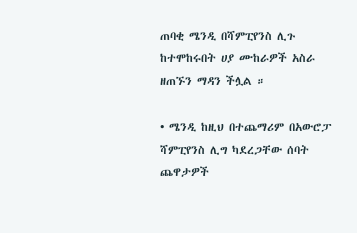ጠባቂ ሜንዲ በሻምፒየንስ ሊጉ ከተሞከሩበት ሀያ ሙከራዎች አስራ ዘጠኙን ማዳን ችሏል ።

• ሜንዲ ከዚህ በተጨማሪም በአውሮፓ ሻምፒየንስ ሊግ ካደረጋቸው ሰባት ጨዋታዎች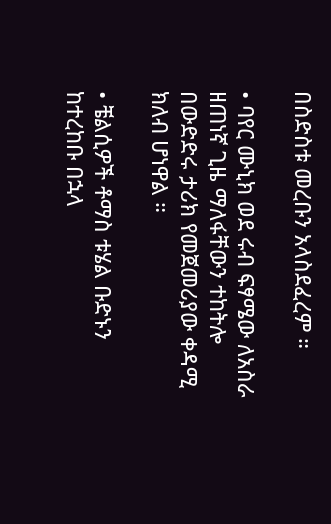በስድስቱ መረቡን አላስደፈረም ።

• ባየር ሙኒክ ወደ ሩብ ፍፃሜው ለአስራ ዘጠነኛ ጊዜ ማለፋቸውን ተከትሎ በውድድሩ ታሪክ የመጀመሪያው ቀዳሚ ክለብ ሆነዋል ።

• ቼልሲዎች ቶማስ ቱሄል ቡድኑን ከተረከቡ በኋላ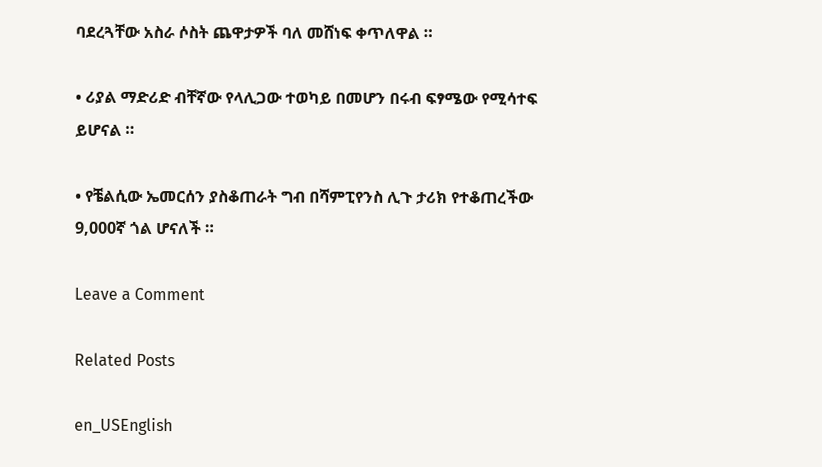ባደረጓቸው አስራ ሶስት ጨዋታዎች ባለ መሸነፍ ቀጥለዋል ።

• ሪያል ማድሪድ ብቸኛው የላሊጋው ተወካይ በመሆን በሩብ ፍፃሜው የሚሳተፍ ይሆናል ።

• የቼልሲው ኤመርሰን ያስቆጠራት ግብ በሻምፒየንስ ሊጉ ታሪክ የተቆጠረችው 9,000ኛ ጎል ሆናለች ።

Leave a Comment

Related Posts

en_USEnglish